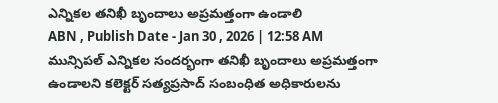ఎన్నికల తనిఖీ బృందాలు అప్రమత్తంగా ఉండాలి
ABN , Publish Date - Jan 30 , 2026 | 12:58 AM
మున్సిపల్ ఎన్నికల సందర్భంగా తనిఖీ బృందాలు అప్రమత్తంగా ఉండాలని కలెక్టర్ సత్యప్రసాద్ సంబంధిత అధికారులను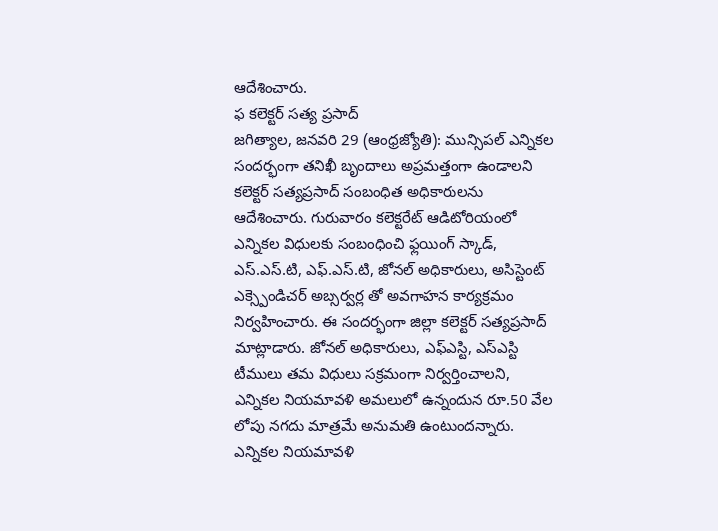ఆదేశించారు.
ఫ కలెక్టర్ సత్య ప్రసాద్
జగిత్యాల, జనవరి 29 (ఆంధ్రజ్యోతి): మున్సిపల్ ఎన్నికల సందర్భంగా తనిఖీ బృందాలు అప్రమత్తంగా ఉండాలని కలెక్టర్ సత్యప్రసాద్ సంబంధిత అధికారులను ఆదేశించారు. గురువారం కలెక్టరేట్ ఆడిటోరియంలో ఎన్నికల విధులకు సంబంధించి ఫ్లయింగ్ స్కాడ్, ఎస్.ఎస్.టి, ఎఫ్.ఎస్.టి, జోనల్ అధికారులు, అసిస్టెంట్ ఎక్స్పెండిచర్ అబ్సర్వర్ల తో అవగాహన కార్యక్రమం నిర్వహించారు. ఈ సందర్భంగా జిల్లా కలెక్టర్ సత్యప్రసాద్ మాట్లాడారు. జోనల్ అధికారులు, ఎఫ్ఎస్టి, ఎస్ఎస్టి టీములు తమ విధులు సక్రమంగా నిర్వర్తించాలని, ఎన్నికల నియమావళి అమలులో ఉన్నందున రూ.50 వేల లోపు నగదు మాత్రమే అనుమతి ఉంటుందన్నారు. ఎన్నికల నియమావళి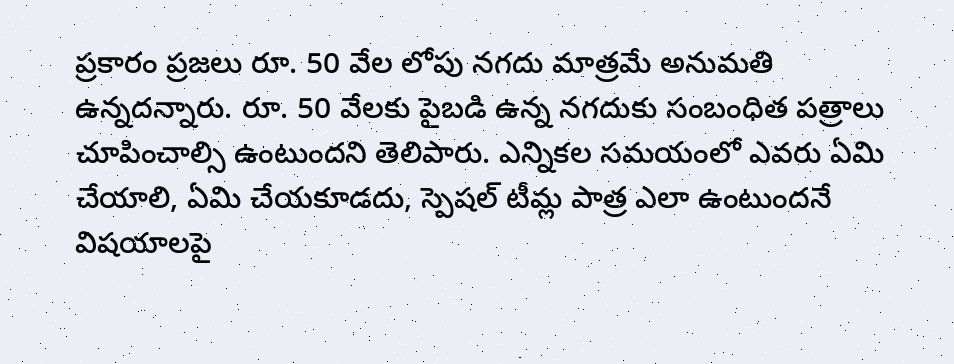ప్రకారం ప్రజలు రూ. 50 వేల లోపు నగదు మాత్రమే అనుమతి ఉన్నదన్నారు. రూ. 50 వేలకు పైబడి ఉన్న నగదుకు సంబంధిత పత్రాలు చూపించాల్సి ఉంటుందని తెలిపారు. ఎన్నికల సమయంలో ఎవరు ఏమి చేయాలి, ఏమి చేయకూడదు, స్పెషల్ టీమ్ల పాత్ర ఎలా ఉంటుందనే విషయాలపై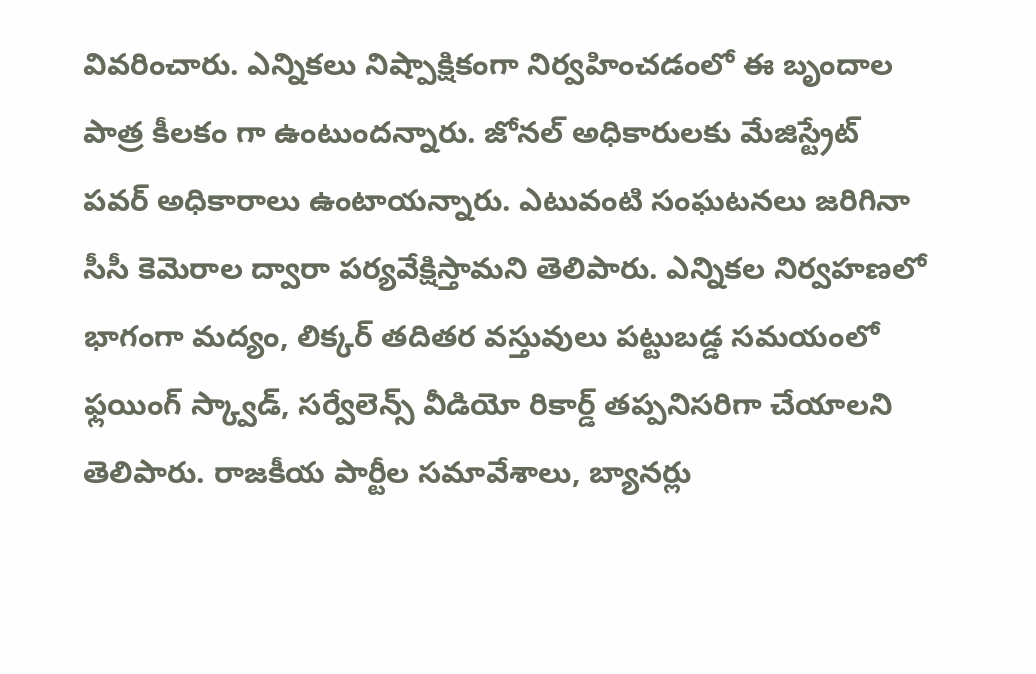వివరించారు. ఎన్నికలు నిష్పాక్షికంగా నిర్వహించడంలో ఈ బృందాల పాత్ర కీలకం గా ఉంటుందన్నారు. జోనల్ అధికారులకు మేజిస్ట్రేట్ పవర్ అధికారాలు ఉంటాయన్నారు. ఎటువంటి సంఘటనలు జరిగినా సీసీ కెమెరాల ద్వారా పర్యవేక్షిస్తామని తెలిపారు. ఎన్నికల నిర్వహణలో భాగంగా మద్యం, లిక్కర్ తదితర వస్తువులు పట్టుబడ్డ సమయంలో ఫ్లయింగ్ స్క్వాడ్, సర్వేలెన్స్ వీడియో రికార్డ్ తప్పనిసరిగా చేయాలని తెలిపారు. రాజకీయ పార్టీల సమావేశాలు, బ్యానర్లు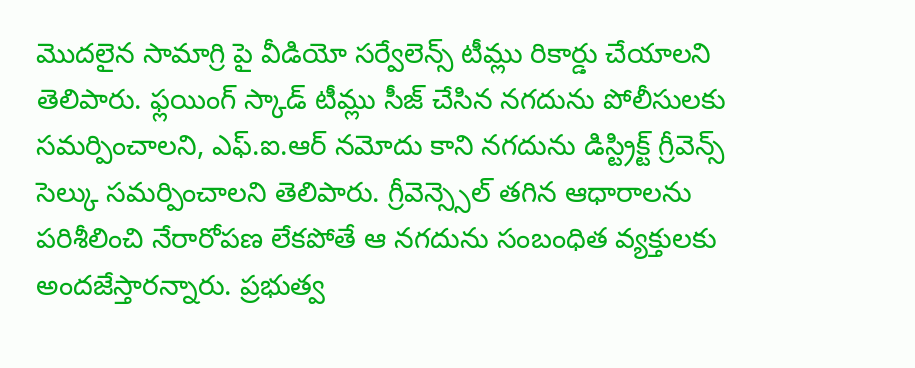మొదలైన సామాగ్రి పై వీడియో సర్వేలెన్స్ టీమ్లు రికార్డు చేయాలని తెలిపారు. ఫ్లయింగ్ స్కాడ్ టీమ్లు సీజ్ చేసిన నగదును పోలీసులకు సమర్పించాలని, ఎఫ్.ఐ.ఆర్ నమోదు కాని నగదును డిస్ట్రిక్ట్ గ్రీవెన్స్ సెల్కు సమర్పించాలని తెలిపారు. గ్రీవెన్స్సెల్ తగిన ఆధారాలను పరిశీలించి నేరారోపణ లేకపోతే ఆ నగదును సంబంధిత వ్యక్తులకు అందజేస్తారన్నారు. ప్రభుత్వ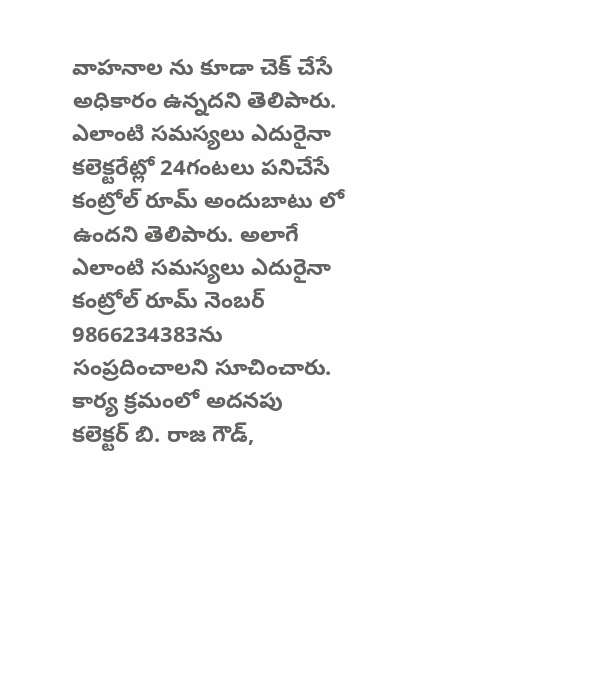వాహనాల ను కూడా చెక్ చేసే అధికారం ఉన్నదని తెలిపారు. ఎలాంటి సమస్యలు ఎదురైనా కలెక్టరేట్లో 24గంటలు పనిచేసే కంట్రోల్ రూమ్ అందుబాటు లో ఉందని తెలిపారు. అలాగే ఎలాంటి సమస్యలు ఎదురైనా కంట్రోల్ రూమ్ నెంబర్ 9866234383ను సంప్రదించాలని సూచించారు. కార్య క్రమంలో అదనపు కలెక్టర్ బి. రాజ గౌడ్,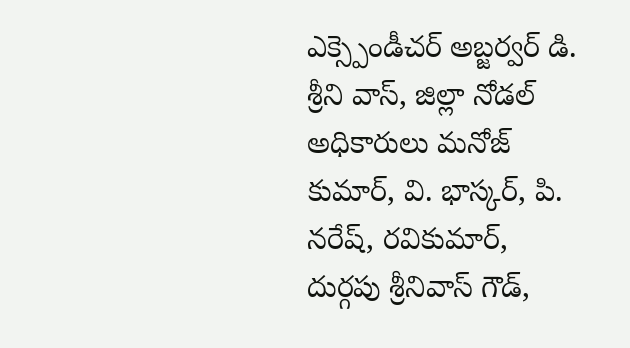ఎక్స్పెండీచర్ అబ్జర్వర్ డి. శ్రీని వాస్, జిల్లా నోడల్ అధికారులు మనోజ్ కుమార్, వి. భాస్కర్, పి. నరేష్, రవికుమార్, దుర్గపు శ్రీనివాస్ గౌడ్,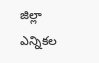జిల్లా ఎన్నికల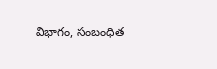విభాగం, సంబంధిత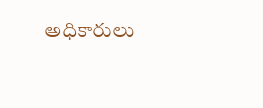అధికారులు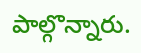పాల్గొన్నారు.